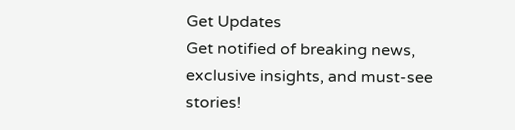Get Updates
Get notified of breaking news, exclusive insights, and must-see stories!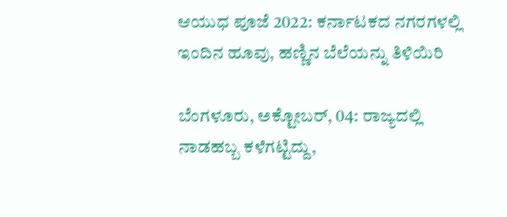ಆಯುಧ ಪೂಜೆ 2022: ಕರ್ನಾಟಕದ ನಗರಗಳಲ್ಲಿ ಇಂದಿನ ಹೂವು, ಹಣ್ಣಿನ ಬೆಲೆಯನ್ನು ತಿಳಿಯಿರಿ

ಬೆಂಗಳೂರು, ಅಕ್ಟೋಬರ್‌, 04: ರಾಜ್ಯದಲ್ಲಿ ನಾಡಹಬ್ಬ ಕಳೆಗಟ್ಟಿದ್ದು,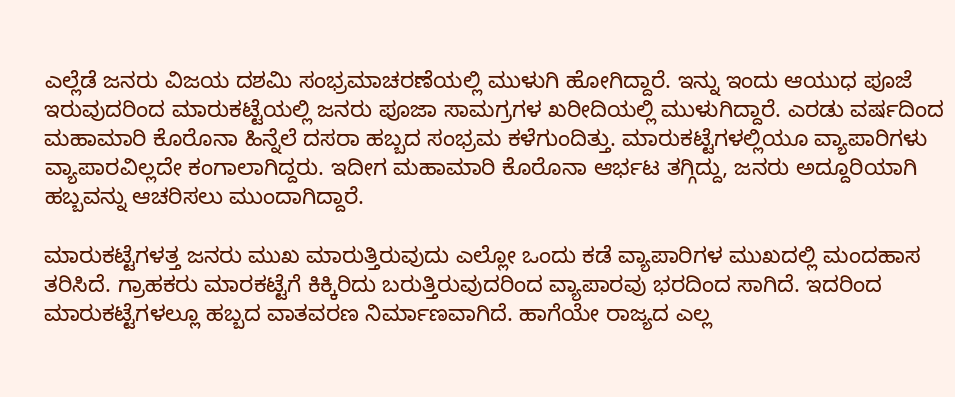ಎಲ್ಲೆಡೆ ಜನರು ವಿಜಯ ದಶಮಿ ಸಂಭ್ರಮಾಚರಣೆಯಲ್ಲಿ ಮುಳುಗಿ ಹೋಗಿದ್ದಾರೆ. ಇನ್ನು ಇಂದು ಆಯುಧ ಪೂಜೆ ಇರುವುದರಿಂದ ಮಾರುಕಟ್ಟೆಯಲ್ಲಿ ಜನರು ಪೂಜಾ ಸಾಮಗ್ರಗಳ ಖರೀದಿಯಲ್ಲಿ ಮುಳುಗಿದ್ದಾರೆ. ಎರಡು ವರ್ಷದಿಂದ ಮಹಾಮಾರಿ ಕೊರೊನಾ ಹಿನ್ನೆಲೆ ದಸರಾ ಹಬ್ಬದ ಸಂಭ್ರಮ ಕಳೆಗುಂದಿತ್ತು. ಮಾರುಕಟ್ಟೆಗಳಲ್ಲಿಯೂ ವ್ಯಾಪಾರಿಗಳು ವ್ಯಾಪಾರವಿಲ್ಲದೇ ಕಂಗಾಲಾಗಿದ್ದರು. ಇದೀಗ ಮಹಾಮಾರಿ ಕೊರೊನಾ ಆರ್ಭಟ ತಗ್ಗಿದ್ದು, ಜನರು ಅದ್ದೂರಿಯಾಗಿ ಹಬ್ಬವನ್ನು ಆಚರಿಸಲು ಮುಂದಾಗಿದ್ದಾರೆ.

ಮಾರುಕಟ್ಟೆಗಳತ್ತ ಜನರು ಮುಖ ಮಾರುತ್ತಿರುವುದು ಎಲ್ಲೋ ಒಂದು ಕಡೆ ವ್ಯಾಪಾರಿಗಳ ಮುಖದಲ್ಲಿ ಮಂದಹಾಸ ತರಿಸಿದೆ. ಗ್ರಾಹಕರು ಮಾರಕಟ್ಟೆಗೆ ಕಿಕ್ಕಿರಿದು ಬರುತ್ತಿರುವುದರಿಂದ ವ್ಯಾಪಾರವು ಭರದಿಂದ ಸಾಗಿದೆ. ಇದರಿಂದ ಮಾರುಕಟ್ಟೆಗಳಲ್ಲೂ ಹಬ್ಬದ ವಾತವರಣ ನಿರ್ಮಾಣವಾಗಿದೆ. ಹಾಗೆಯೇ ರಾಜ್ಯದ ಎಲ್ಲ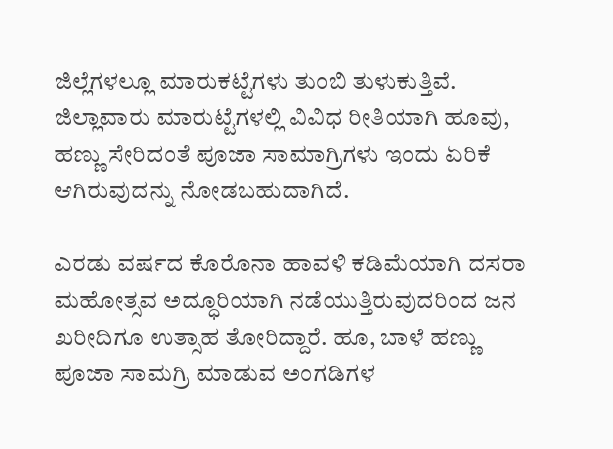ಜಿಲ್ಲೆಗಳಲ್ಲೂ ಮಾರುಕಟ್ಟೆಗಳು ತುಂಬಿ ತುಳುಕುತ್ತಿವೆ. ಜಿಲ್ಲಾವಾರು ಮಾರುಟ್ಟೆಗಳಲ್ಲಿ ವಿವಿಧ ರೀತಿಯಾಗಿ ಹೂವು, ಹಣ್ಣು ಸೇರಿದಂತೆ ಪೂಜಾ ಸಾಮಾಗ್ರಿಗಳು ಇಂದು ಏರಿಕೆ ಆಗಿರುವುದನ್ನು ನೋಡಬಹುದಾಗಿದೆ.

ಎರಡು ವರ್ಷದ ಕೊರೊನಾ ಹಾವಳಿ ಕಡಿಮೆಯಾಗಿ ದಸರಾ ಮಹೋತ್ಸವ ಅದ್ಧೂರಿಯಾಗಿ ನಡೆಯುತ್ತಿರುವುದರಿಂದ ಜನ ಖರೀದಿಗೂ ಉತ್ಸಾಹ ತೋರಿದ್ದಾರೆ. ಹೂ, ಬಾಳೆ ಹಣ್ಣು ಪೂಜಾ ಸಾಮಗ್ರಿ ಮಾಡುವ ಅಂಗಡಿಗಳ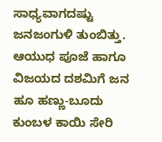ಸಾಧ್ಯವಾಗದಷ್ಟು ಜನಜಂಗುಳಿ ತುಂಬಿತ್ತು. ಆಯುಧ ಪೂಜೆ ಹಾಗೂ ವಿಜಯದ ದಶಮಿಗೆ ಜನ ಹೂ ಹಣ್ಣು-ಬೂದು ಕುಂಬಳ ಕಾಯಿ ಸೇರಿ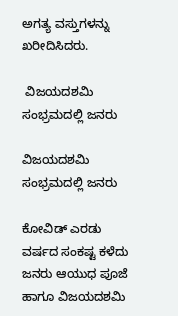ಅಗತ್ಯ ವಸ್ತುಗಳನ್ನು ಖರೀದಿಸಿದರು.

 ವಿಜಯದಶಮಿ ಸಂಭ್ರಮದಲ್ಲಿ ಜನರು

ವಿಜಯದಶಮಿ ಸಂಭ್ರಮದಲ್ಲಿ ಜನರು

ಕೋವಿಡ್ ಎರಡು ವರ್ಷದ ಸಂಕಷ್ಟ ಕಳೆದು ಜನರು ಆಯುಧ ಪೂಜೆ ಹಾಗೂ ವಿಜಯದಶಮಿ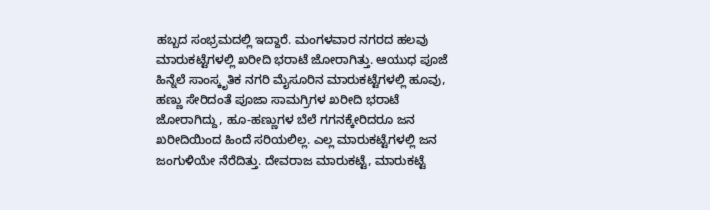ಹಬ್ಬದ ಸಂಭ್ರಮದಲ್ಲಿ ಇದ್ದಾರೆ. ಮಂಗಳವಾರ ನಗರದ ಹಲವು ಮಾರುಕಟ್ಟೆಗಳಲ್ಲಿ ಖರೀದಿ ಭರಾಟೆ ಜೋರಾಗಿತ್ತು. ಆಯುಧ ಪೂಜೆ ಹಿನ್ನೆಲೆ ಸಾಂಸ್ಕೃತಿಕ ನಗರಿ ಮೈಸೂರಿನ ಮಾರುಕಟ್ಟೆಗಳಲ್ಲಿ ಹೂವು, ಹಣ್ಣು ಸೇರಿದಂತೆ ಪೂಜಾ ಸಾಮಗ್ರಿಗಳ ಖರೀದಿ ಭರಾಟೆ ಜೋರಾಗಿದ್ದು, ಹೂ-ಹಣ್ಣುಗಳ ಬೆಲೆ ಗಗನಕ್ಕೇರಿದರೂ ಜನ ಖರೀದಿಯಿಂದ ಹಿಂದೆ ಸರಿಯಲಿಲ್ಲ. ಎಲ್ಲ ಮಾರುಕಟ್ಟೆಗಳಲ್ಲಿ ಜನ ಜಂಗುಳಿಯೇ ನೆರೆದಿತ್ತು. ದೇವರಾಜ ಮಾರುಕಟ್ಟೆ, ಮಾರುಕಟ್ಟೆ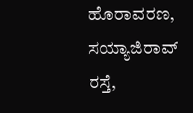ಹೊರಾವರಣ, ಸಯ್ಯಾಜಿರಾವ್ ರಸ್ತೆ,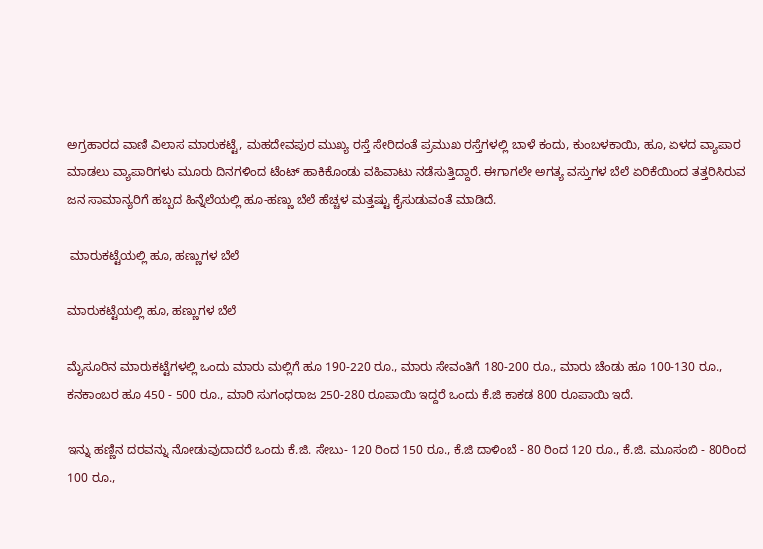ಅಗ್ರಹಾರದ ವಾಣಿ ವಿಲಾಸ ಮಾರುಕಟ್ಟೆ, ಮಹದೇವಪುರ ಮುಖ್ಯ ರಸ್ತೆ ಸೇರಿದಂತೆ ಪ್ರಮುಖ ರಸ್ತೆಗಳಲ್ಲಿ ಬಾಳೆ ಕಂದು, ಕುಂಬಳಕಾಯಿ, ಹೂ, ಏಳದ ವ್ಯಾಪಾರ ಮಾಡಲು ವ್ಯಾಪಾರಿಗಳು ಮೂರು ದಿನಗಳಿಂದ ಟೆಂಟ್ ಹಾಕಿಕೊಂಡು ವಹಿವಾಟು ನಡೆಸುತ್ತಿದ್ದಾರೆ. ಈಗಾಗಲೇ ಅಗತ್ಯ ವಸ್ತುಗಳ ಬೆಲೆ ಏರಿಕೆಯಿಂದ ತತ್ತರಿಸಿರುವ ಜನ ಸಾಮಾನ್ಯರಿಗೆ ಹಬ್ಬದ ಹಿನ್ನೆಲೆಯಲ್ಲಿ ಹೂ-ಹಣ್ಣು ಬೆಲೆ ಹೆಚ್ಚಳ ಮತ್ತಷ್ಟು ಕೈಸುಡುವಂತೆ ಮಾಡಿದೆ.

 ಮಾರುಕಟ್ಟೆಯಲ್ಲಿ ಹೂ, ಹಣ್ಣುಗಳ ಬೆಲೆ

ಮಾರುಕಟ್ಟೆಯಲ್ಲಿ ಹೂ, ಹಣ್ಣುಗಳ ಬೆಲೆ

ಮೈಸೂರಿನ ಮಾರುಕಟ್ಟೆಗಳಲ್ಲಿ ಒಂದು ಮಾರು ಮಲ್ಲಿಗೆ ಹೂ 190-220 ರೂ., ಮಾರು ಸೇವಂತಿಗೆ 180-200 ರೂ., ಮಾರು ಚೆಂಡು ಹೂ 100-130 ರೂ., ಕನಕಾಂಬರ ಹೂ 450 - 500 ರೂ., ಮಾರಿ ಸುಗಂಧರಾಜ 250-280 ರೂಪಾಯಿ ಇದ್ದರೆ ಒಂದು ಕೆ.ಜಿ ಕಾಕಡ 800 ರೂಪಾಯಿ ಇದೆ.

ಇನ್ನು ಹಣ್ಣಿನ ದರವನ್ನು ನೋಡುವುದಾದರೆ ಒಂದು ಕೆ.ಜಿ. ಸೇಬು- 120 ರಿಂದ 150 ರೂ., ಕೆ.ಜಿ ದಾಳಿಂಬೆ - 80 ರಿಂದ 120 ರೂ., ಕೆ.ಜಿ. ಮೂಸಂಬಿ - 80ರಿಂದ 100 ರೂ.,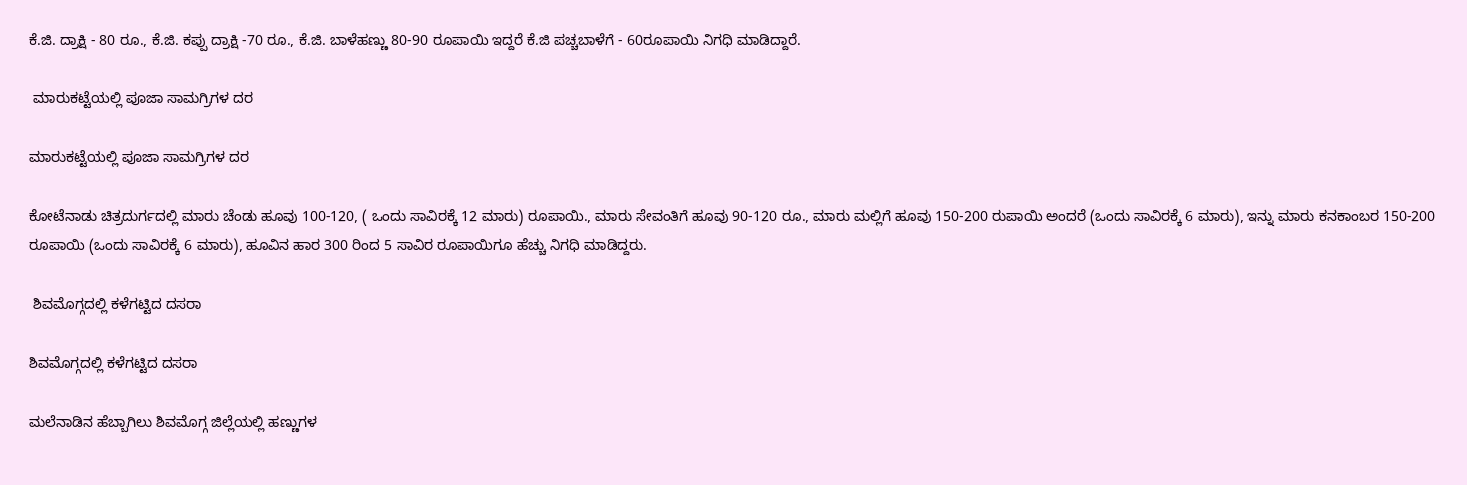ಕೆ.ಜಿ. ದ್ರಾಕ್ಷಿ - 80 ರೂ., ಕೆ.ಜಿ. ಕಪ್ಪು ದ್ರಾಕ್ಷಿ -70 ರೂ., ಕೆ.ಜಿ. ಬಾಳೆಹಣ್ಣು 80-90 ರೂಪಾಯಿ ಇದ್ದರೆ ಕೆ.ಜಿ ಪಚ್ಚಬಾಳೆಗೆ - 60ರೂಪಾಯಿ ನಿಗಧಿ ಮಾಡಿದ್ದಾರೆ.

 ಮಾರುಕಟ್ಟೆಯಲ್ಲಿ ಪೂಜಾ ಸಾಮಗ್ರಿಗಳ ದರ

ಮಾರುಕಟ್ಟೆಯಲ್ಲಿ ಪೂಜಾ ಸಾಮಗ್ರಿಗಳ ದರ

ಕೋಟೆನಾಡು ಚಿತ್ರದುರ್ಗದಲ್ಲಿ ಮಾರು ಚೆಂಡು ಹೂವು 100-120, ( ಒಂದು ಸಾವಿರಕ್ಕೆ 12 ಮಾರು) ರೂಪಾಯಿ., ಮಾರು ಸೇವಂತಿಗೆ ಹೂವು 90-120 ರೂ., ಮಾರು ಮಲ್ಲಿಗೆ ಹೂವು 150-200 ರುಪಾಯಿ ಅಂದರೆ (ಒಂದು ಸಾವಿರಕ್ಕೆ 6 ಮಾರು), ಇನ್ನು ಮಾರು ಕನಕಾಂಬರ 150-200 ರೂಪಾಯಿ (ಒಂದು ಸಾವಿರಕ್ಕೆ 6 ಮಾರು), ಹೂವಿನ ಹಾರ 300 ರಿಂದ 5 ಸಾವಿರ ರೂಪಾಯಿಗೂ ಹೆಚ್ಚು ನಿಗಧಿ ಮಾಡಿದ್ದರು.

 ಶಿವಮೊಗ್ಗದಲ್ಲಿ ಕಳೆಗಟ್ಟಿದ ದಸರಾ

ಶಿವಮೊಗ್ಗದಲ್ಲಿ ಕಳೆಗಟ್ಟಿದ ದಸರಾ

ಮಲೆನಾಡಿನ ಹೆಬ್ಬಾಗಿಲು ಶಿವಮೊಗ್ಗ ಜಿಲ್ಲೆಯಲ್ಲಿ ಹಣ್ಣುಗಳ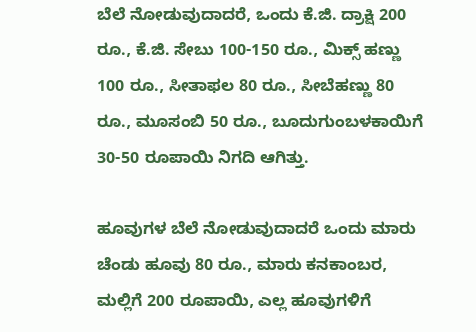ಬೆಲೆ ನೋಡುವುದಾದರೆ, ಒಂದು ಕೆ.ಜಿ. ದ್ರಾಕ್ಷಿ 200 ರೂ., ಕೆ.ಜಿ. ಸೇಬು 100-150 ರೂ., ಮಿಕ್ಸ್‌ ಹಣ್ಣು 100 ರೂ., ಸೀತಾಫಲ 80 ರೂ., ಸೀಬೆಹಣ್ಣು 80 ರೂ., ಮೂಸಂಬಿ 50 ರೂ., ಬೂದುಗುಂಬಳಕಾಯಿಗೆ 30-50 ರೂಪಾಯಿ ನಿಗದಿ ಆಗಿತ್ತು.

ಹೂವುಗಳ ಬೆಲೆ ನೋಡುವುದಾದರೆ ಒಂದು ಮಾರು ಚೆಂಡು ಹೂವು 80 ರೂ., ಮಾರು ಕನಕಾಂಬರ, ಮಲ್ಲಿಗೆ 200 ರೂಪಾಯಿ, ಎಲ್ಲ ಹೂವುಗಳಿಗೆ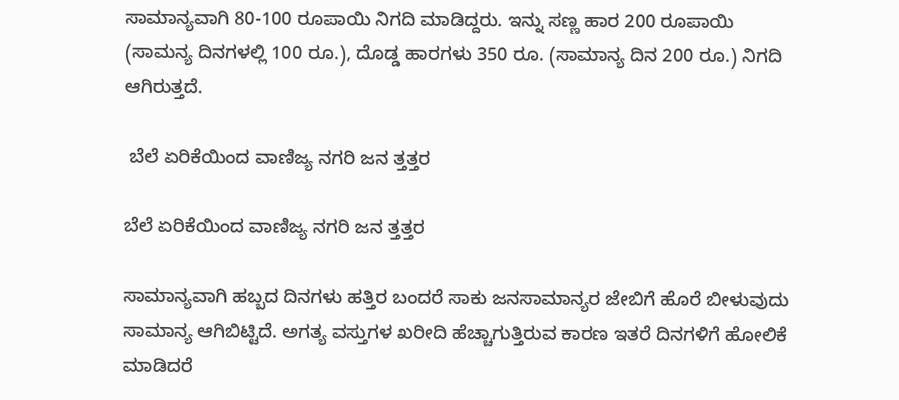ಸಾಮಾನ್ಯವಾಗಿ 80-100 ರೂಪಾಯಿ ನಿಗದಿ ಮಾಡಿದ್ದರು. ಇನ್ನು ಸಣ್ಣ ಹಾರ 200 ರೂಪಾಯಿ (ಸಾಮನ್ಯ ದಿನಗಳಲ್ಲಿ 100 ರೂ.), ದೊಡ್ಡ ಹಾರಗಳು 350 ರೂ. (ಸಾಮಾನ್ಯ ದಿನ 200 ರೂ.) ನಿಗದಿ ಆಗಿರುತ್ತದೆ.

 ಬೆಲೆ ಏರಿಕೆಯಿಂದ ವಾಣಿಜ್ಯ ನಗರಿ ಜನ ತ್ತತ್ತರ

ಬೆಲೆ ಏರಿಕೆಯಿಂದ ವಾಣಿಜ್ಯ ನಗರಿ ಜನ ತ್ತತ್ತರ

ಸಾಮಾನ್ಯವಾಗಿ ಹಬ್ಬದ ದಿನಗಳು ಹತ್ತಿರ ಬಂದರೆ ಸಾಕು ಜನಸಾಮಾನ್ಯರ ಜೇಬಿಗೆ ಹೊರೆ ಬೀಳುವುದು ಸಾಮಾನ್ಯ ಆಗಿಬಿಟ್ಟಿದೆ. ಅಗತ್ಯ ವಸ್ತುಗಳ ಖರೀದಿ ಹೆಚ್ಚಾಗುತ್ತಿರುವ ಕಾರಣ ಇತರೆ ದಿನಗಳಿಗೆ ಹೋಲಿಕೆ ಮಾಡಿದರೆ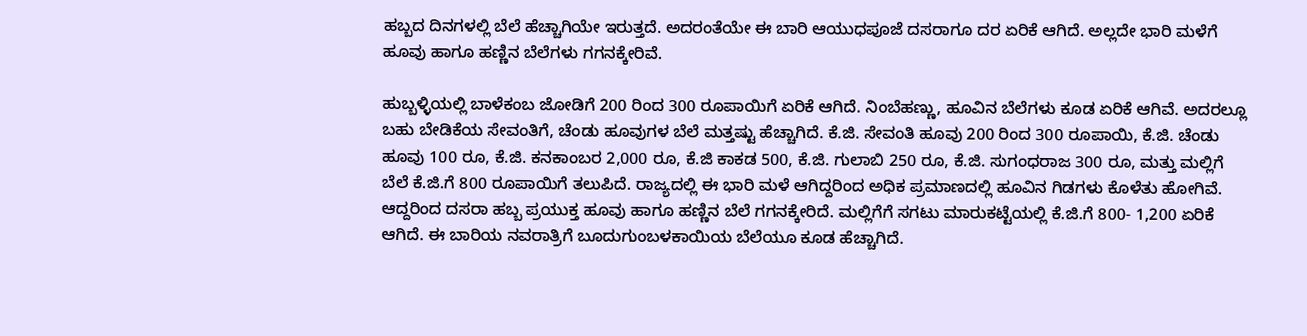ಹಬ್ಬದ ದಿನಗಳಲ್ಲಿ ಬೆಲೆ ಹೆಚ್ಚಾಗಿಯೇ ಇರುತ್ತದೆ. ಅದರಂತೆಯೇ ಈ ಬಾರಿ ಆಯುಧಪೂಜೆ ದಸರಾಗೂ ದರ ಏರಿಕೆ ಆಗಿದೆ. ಅಲ್ಲದೇ ಭಾರಿ ಮಳೆಗೆ ಹೂವು ಹಾಗೂ ಹಣ್ಣಿನ ಬೆಲೆಗಳು ಗಗನಕ್ಕೇರಿವೆ.

ಹುಬ್ಬಳ್ಳಿಯಲ್ಲಿ ಬಾಳೆಕಂಬ ಜೋಡಿಗೆ 200 ರಿಂದ 300 ರೂಪಾಯಿಗೆ ಏರಿಕೆ ಆಗಿದೆ. ನಿಂಬೆಹಣ್ಣು, ಹೂವಿನ ಬೆಲೆಗಳು ಕೂಡ ಏರಿಕೆ ಆಗಿವೆ. ಅದರಲ್ಲೂ ಬಹು ಬೇಡಿಕೆಯ ಸೇವಂತಿಗೆ, ಚೆಂಡು ಹೂವುಗಳ ಬೆಲೆ ಮತ್ತಷ್ಟು ಹೆಚ್ಚಾಗಿದೆ. ಕೆ.ಜಿ. ಸೇವಂತಿ ಹೂವು 200 ರಿಂದ 300 ರೂಪಾಯಿ, ಕೆ.ಜಿ. ಚೆಂಡು ಹೂವು 100 ರೂ, ಕೆ.ಜಿ. ಕನಕಾಂಬರ 2,000 ರೂ, ಕೆ.ಜಿ ಕಾಕಡ 500, ಕೆ.ಜಿ. ಗುಲಾಬಿ 250 ರೂ, ಕೆ.ಜಿ. ಸುಗಂಧರಾಜ 300 ರೂ, ಮತ್ತು ಮಲ್ಲಿಗೆ ಬೆಲೆ ಕೆ.ಜಿ.ಗೆ 800 ರೂಪಾಯಿಗೆ ತಲುಪಿದೆ. ರಾಜ್ಯದಲ್ಲಿ ಈ ಭಾರಿ ಮಳೆ ಆಗಿದ್ದರಿಂದ ಅಧಿಕ ಪ್ರಮಾಣದಲ್ಲಿ ಹೂವಿನ ಗಿಡಗಳು ಕೊಳೆತು ಹೋಗಿವೆ. ಆದ್ದರಿಂದ ದಸರಾ ಹಬ್ಬ ಪ್ರಯುಕ್ತ ಹೂವು ಹಾಗೂ ಹಣ್ಣಿನ ಬೆಲೆ ಗಗನಕ್ಕೇರಿದೆ. ಮಲ್ಲಿಗೆಗೆ ಸಗಟು ಮಾರುಕಟ್ಟೆಯಲ್ಲಿ ಕೆ.ಜಿ.ಗೆ 800- 1,200 ಏರಿಕೆ ಆಗಿದೆ. ಈ ಬಾರಿಯ ನವರಾತ್ರಿಗೆ ಬೂದುಗುಂಬಳಕಾಯಿಯ ಬೆಲೆಯೂ ಕೂಡ ಹೆಚ್ಚಾಗಿದೆ.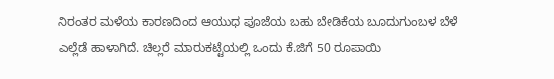ನಿರಂತರ ಮಳೆಯ ಕಾರಣದಿಂದ ಆಯುಧ ಪೂಜೆಯ ಬಹು ಬೇಡಿಕೆಯ ಬೂದುಗುಂಬಳ ಬೆಳೆ ಎಲ್ಲೆಡೆ ಹಾಳಾಗಿದೆ. ಚಿಲ್ಲರೆ ಮಾರುಕಟ್ಟೆಯಲ್ಲಿ ಒಂದು ಕೆ.ಜಿಗೆ 50 ರೂಪಾಯಿ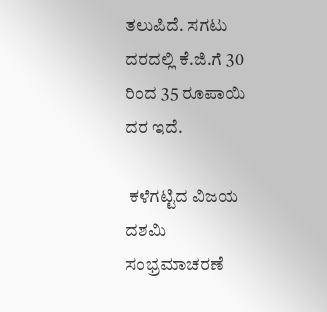ತಲುಪಿದೆ. ಸಗಟು ದರದಲ್ಲಿ ಕೆ.ಜಿ.ಗೆ 30 ರಿಂದ 35 ರೂಪಾಯಿ ದರ ಇದೆ.

 ಕಳೆಗಟ್ಟಿದ ವಿಜಯ ದಶಮಿ ಸಂಭ್ರಮಾಚರಣೆ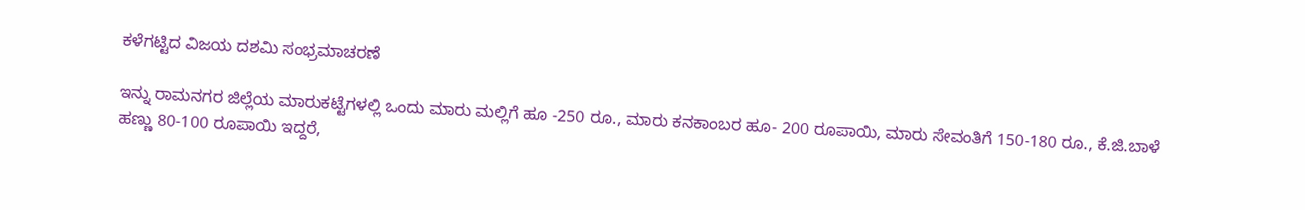ಕಳೆಗಟ್ಟಿದ ವಿಜಯ ದಶಮಿ ಸಂಭ್ರಮಾಚರಣೆ

ಇನ್ನು ರಾಮನಗರ ಜಿಲ್ಲೆಯ ಮಾರುಕಟ್ಟೆಗಳಲ್ಲಿ ಒಂದು ಮಾರು ಮಲ್ಲಿಗೆ ಹೂ -250 ರೂ., ಮಾರು ಕನಕಾಂಬರ ಹೂ- 200 ರೂಪಾಯಿ, ಮಾರು ಸೇವಂತಿಗೆ 150-180 ರೂ., ಕೆ.ಜಿ.ಬಾಳೆ ಹಣ್ಣು 80-100 ರೂಪಾಯಿ ಇದ್ದರೆ,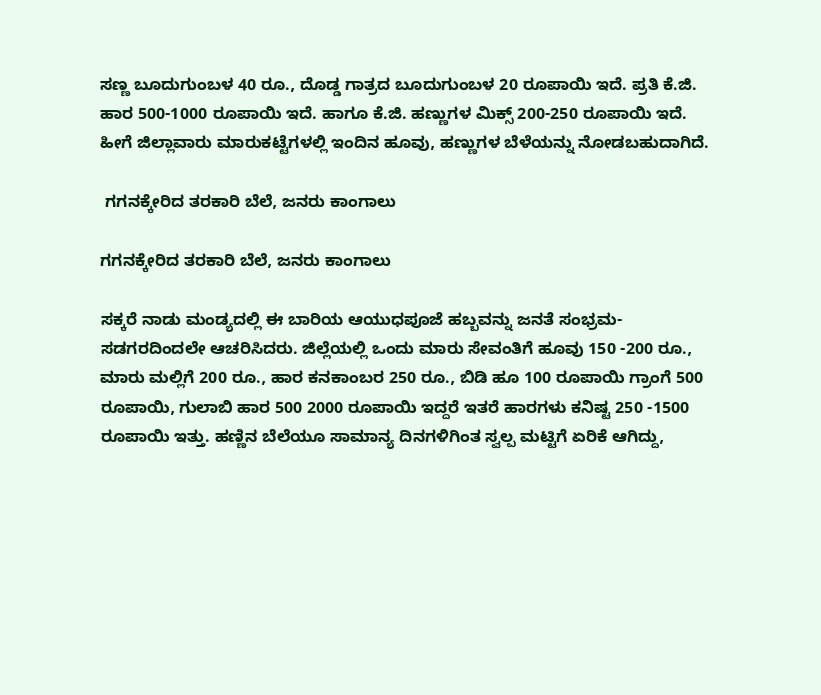ಸಣ್ಣ ಬೂದುಗುಂಬಳ 40 ರೂ., ದೊಡ್ಡ ಗಾತ್ರದ ಬೂದುಗುಂಬಳ 20 ರೂಪಾಯಿ ಇದೆ. ಪ್ರತಿ ಕೆ.ಜಿ. ಹಾರ 500-1000 ರೂಪಾಯಿ ಇದೆ. ಹಾಗೂ ಕೆ.ಜಿ. ಹಣ್ಣುಗಳ ಮಿಕ್ಸ್ 200-250 ರೂಪಾಯಿ ಇದೆ. ಹೀಗೆ ಜಿಲ್ಲಾವಾರು ಮಾರುಕಟ್ಟೆಗಳಲ್ಲಿ ಇಂದಿನ ಹೂವು, ಹಣ್ಣುಗಳ ಬೆಳೆಯನ್ನು ನೋಡಬಹುದಾಗಿದೆ.

 ಗಗನಕ್ಕೇರಿದ ತರಕಾರಿ ಬೆಲೆ, ಜನರು ಕಾಂಗಾಲು

ಗಗನಕ್ಕೇರಿದ ತರಕಾರಿ ಬೆಲೆ, ಜನರು ಕಾಂಗಾಲು

ಸಕ್ಕರೆ ನಾಡು ಮಂಡ್ಯದಲ್ಲಿ ಈ ಬಾರಿಯ ಆಯುಧಪೂಜೆ ಹಬ್ಬವನ್ನು ಜನತೆ ಸಂಭ್ರಮ-ಸಡಗರದಿಂದಲೇ ಆಚರಿಸಿದರು. ಜಿಲ್ಲೆಯಲ್ಲಿ ಒಂದು ಮಾರು ಸೇವಂತಿಗೆ ಹೂವು 150 -200 ರೂ., ಮಾರು ಮಲ್ಲಿಗೆ 200 ರೂ., ಹಾರ ಕನಕಾಂಬರ 250 ರೂ., ಬಿಡಿ ಹೂ 100 ರೂಪಾಯಿ ಗ್ರಾಂಗೆ 500 ರೂಪಾಯಿ, ಗುಲಾಬಿ ಹಾರ 500 2000 ರೂಪಾಯಿ ಇದ್ದರೆ ಇತರೆ ಹಾರಗಳು ಕನಿಷ್ಟ 250 -1500 ರೂಪಾಯಿ ಇತ್ತು. ಹಣ್ಣಿನ ಬೆಲೆಯೂ ಸಾಮಾನ್ಯ ದಿನಗಳಿಗಿಂತ ಸ್ವಲ್ಪ ಮಟ್ಟಿಗೆ ಏರಿಕೆ ಆಗಿದ್ದು,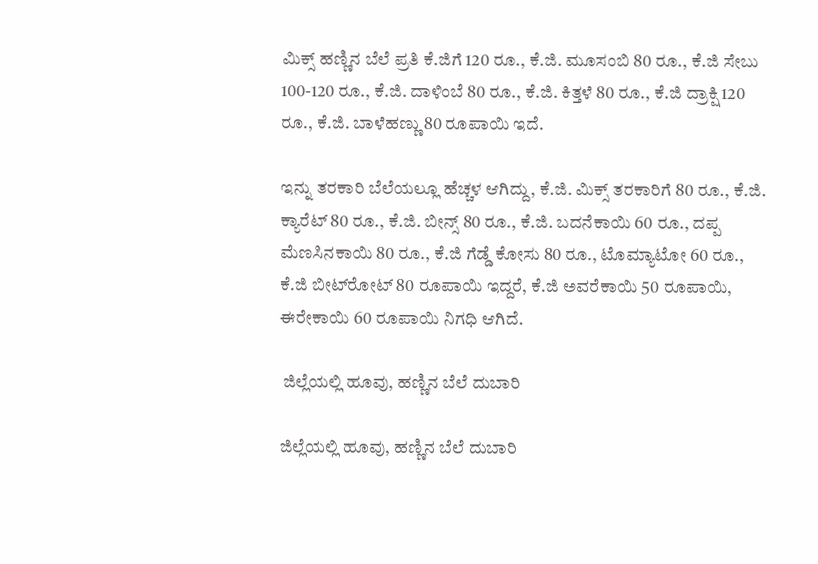ಮಿಕ್ಸ್ ಹಣ್ಣಿನ ಬೆಲೆ ಪ್ರತಿ ಕೆ.ಜಿಗೆ 120 ರೂ., ಕೆ.ಜಿ. ಮೂಸಂಬಿ 80 ರೂ., ಕೆ.ಜಿ ಸೇಬು 100-120 ರೂ., ಕೆ.ಜಿ. ದಾಳಿಂಬೆ 80 ರೂ., ಕೆ.ಜಿ. ಕಿತ್ತಳೆ 80 ರೂ., ಕೆ.ಜಿ ದ್ರಾಕ್ಷಿ 120 ರೂ., ಕೆ.ಜಿ. ಬಾಳೆಹಣ್ಣು 80 ರೂಪಾಯಿ ಇದೆ.

ಇನ್ನು ತರಕಾರಿ ಬೆಲೆಯಲ್ಲೂ ಹೆಚ್ಚಳ ಆಗಿದ್ದು, ಕೆ.ಜಿ. ಮಿಕ್ಸ್ ತರಕಾರಿಗೆ 80 ರೂ., ಕೆ.ಜಿ. ಕ್ಯಾರೆಟ್ 80 ರೂ., ಕೆ.ಜಿ. ಬೀನ್ಸ್‌ 80 ರೂ., ಕೆ.ಜಿ. ಬದನೆಕಾಯಿ 60 ರೂ., ದಪ್ಪ ಮೆಣಸಿನಕಾಯಿ 80 ರೂ., ಕೆ.ಜಿ ಗೆಡ್ಡೆ ಕೋಸು 80 ರೂ., ಟೊಮ್ಯಾಟೋ 60 ರೂ., ಕೆ.ಜಿ ಬೀಟ್‌ರೋಟ್ 80 ರೂಪಾಯಿ ಇದ್ದರೆ, ಕೆ.ಜಿ ಅವರೆಕಾಯಿ 50 ರೂಪಾಯಿ, ಈರೇಕಾಯಿ 60 ರೂಪಾಯಿ ನಿಗಧಿ ಆಗಿದೆ.

 ಜಿಲ್ಲೆಯಲ್ಲಿ ಹೂವು, ಹಣ್ಣಿನ ಬೆಲೆ ದುಬಾರಿ

ಜಿಲ್ಲೆಯಲ್ಲಿ ಹೂವು, ಹಣ್ಣಿನ ಬೆಲೆ ದುಬಾರಿ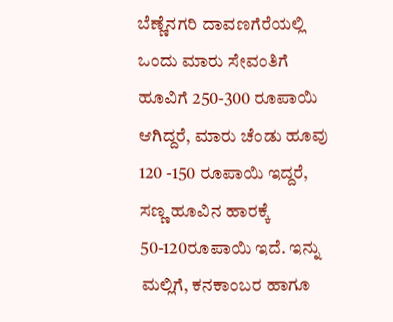ಬೆಣ್ಣೆನಗರಿ ದಾವಣಗೆರೆಯಲ್ಲಿ ಒಂದು ಮಾರು ಸೇವಂತಿಗೆ ಹೂವಿಗೆ 250-300 ರೂಪಾಯಿ ಆಗಿದ್ದರೆ, ಮಾರು ಚೆಂಡು ಹೂವು 120 -150 ರೂಪಾಯಿ ಇದ್ದರೆ, ಸಣ್ಣ ಹೂವಿನ ಹಾರಕ್ಕೆ 50-120ರೂಪಾಯಿ ಇದೆ. ಇನ್ನು ಮಲ್ಲಿಗೆ, ಕನಕಾಂಬರ ಹಾಗೂ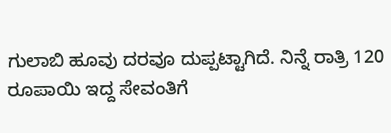ಗುಲಾಬಿ ಹೂವು ದರವೂ ದುಪ್ಪಟ್ಟಾಗಿದೆ. ನಿನ್ನೆ ರಾತ್ರಿ 120 ರೂಪಾಯಿ ಇದ್ದ ಸೇವಂತಿಗೆ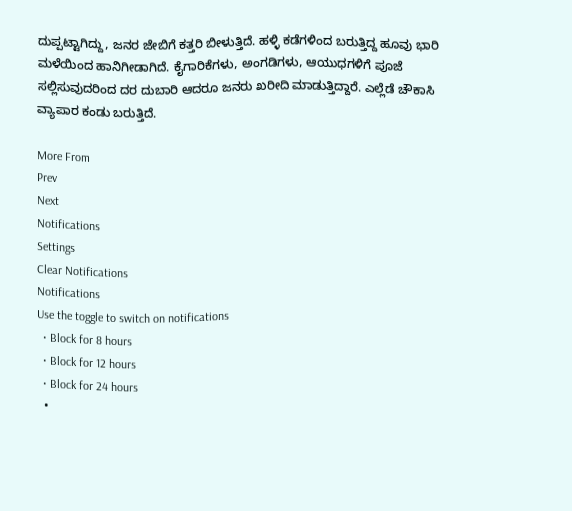ದುಪ್ಪಟ್ಟಾಗಿದ್ದು, ಜನರ ಜೇಬಿಗೆ ಕತ್ತರಿ ಬೀಳುತ್ತಿದೆ. ಹಳ್ಳಿ ಕಡೆಗಳಿಂದ ಬರುತ್ತಿದ್ದ ಹೂವು ಭಾರಿ ಮಳೆಯಿಂದ ಹಾನಿಗೀಡಾಗಿದೆ. ಕೈಗಾರಿಕೆಗಳು, ಅಂಗಡಿಗಳು, ಆಯುಧಗಳಿಗೆ ಪೂಜೆ ಸಲ್ಲಿಸುವುದರಿಂದ ದರ ದುಬಾರಿ ಆದರೂ ಜನರು ಖರೀದಿ ಮಾಡುತ್ತಿದ್ದಾರೆ. ಎಲ್ಲೆಡೆ ಚೌಕಾಸಿ ವ್ಯಾಪಾರ ಕಂಡು ಬರುತ್ತಿದೆ.

More From
Prev
Next
Notifications
Settings
Clear Notifications
Notifications
Use the toggle to switch on notifications
  • Block for 8 hours
  • Block for 12 hours
  • Block for 24 hours
  •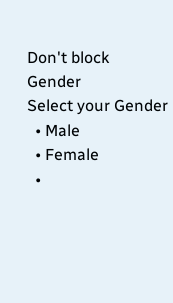Don't block
Gender
Select your Gender
  • Male
  • Female
  •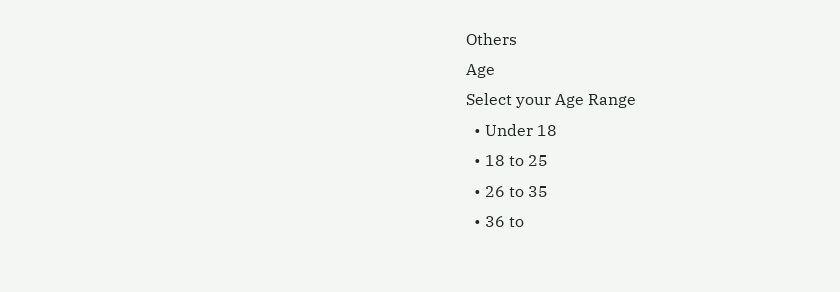Others
Age
Select your Age Range
  • Under 18
  • 18 to 25
  • 26 to 35
  • 36 to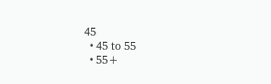45
  • 45 to 55
  • 55+